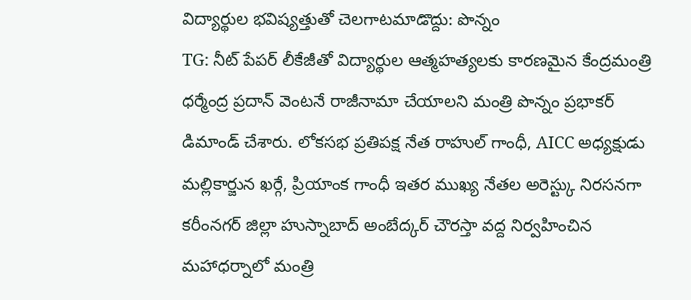విద్యార్థుల భవిష్యత్తుతో చెలగాటమాడొద్దు: పొన్నం
TG: నీట్ పేపర్ లీకేజీతో విద్యార్థుల ఆత్మహత్యలకు కారణమైన కేంద్రమంత్రి ధర్మేంద్ర ప్రదాన్ వెంటనే రాజీనామా చేయాలని మంత్రి పొన్నం ప్రభాకర్ డిమాండ్ చేశారు. లోకసభ ప్రతిపక్ష నేత రాహుల్ గాంధీ, AICC అధ్యక్షుడు మల్లికార్జున ఖర్గే, ప్రియాంక గాంధీ ఇతర ముఖ్య నేతల అరెస్ట్కు నిరసనగా కరీంనగర్ జిల్లా హుస్నాబాద్ అంబేద్కర్ చౌరస్తా వద్ద నిర్వహించిన మహాధర్నాలో మంత్రి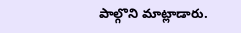పాల్గొని మాట్లాడారు.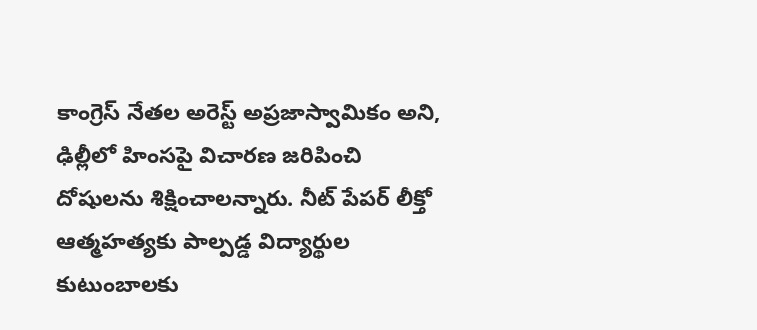కాంగ్రెస్ నేతల అరెస్ట్ అప్రజాస్వామికం అని, ఢిల్లీలో హింసపై విచారణ జరిపించి దోషులను శిక్షించాలన్నారు. నీట్ పేపర్ లీక్తో ఆత్మహత్యకు పాల్పడ్డ విద్యార్థుల కుటుంబాలకు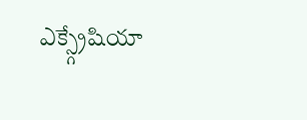ఎక్స్గ్రేషియా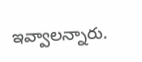ఇవ్వాలన్నారు.